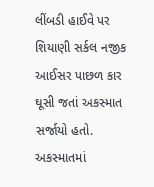લીંબડી હાઈવે પર શિયાણી સર્કલ નજીક આઈસર પાછળ કાર ઘૂસી જતાં અકસ્માત સર્જાયો હતો. અકસ્માતમાં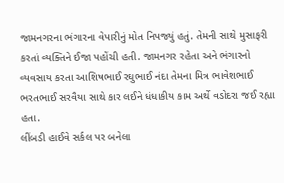જામનગરના ભંગારના વેપારીનું મોત નિપજ્યું હતું. તેમની સાથે મુસાફરી કરતાં વ્યક્તિને ઈજા પહોંચી હતી. જામનગર રહેતા અને ભંગારનો વ્યવસાય કરતા આશિષભાઈ રઘુભાઈ નંદા તેમના મિત્ર ભાવેશભાઈ ભરતભાઈ સરવૈયા સાથે કાર લઈને ધંધાકીય કામ અર્થે વડોદરા જઈ રહ્યા હતા.
લીંબડી હાઈવે સર્કલ પર બનેલા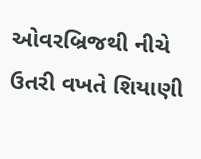ઓવરબ્રિજથી નીચે ઉતરી વખતે શિયાણી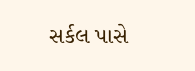સર્કલ પાસે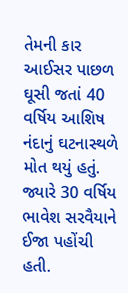તેમની કાર આઈસર પાછળ ઘૂસી જતાં 40 વર્ષિય આશિષ નંદાનું ઘટનાસ્થળે મોત થયું હતું. જ્યારે 30 વર્ષિય ભાવેશ સરવૈયાને ઈજા પહોંચી હતી.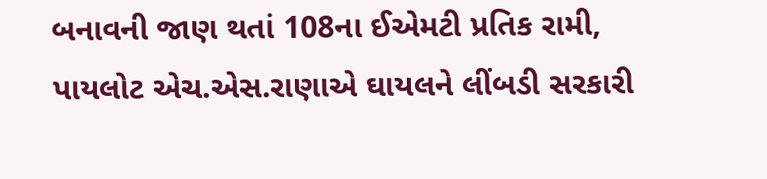બનાવની જાણ થતાં 108ના ઈએમટી પ્રતિક રામી, પાયલોટ એચ.એસ.રાણાએ ઘાયલને લીંબડી સરકારી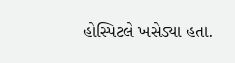હોસ્પિટલે ખસેડ્યા હતા.